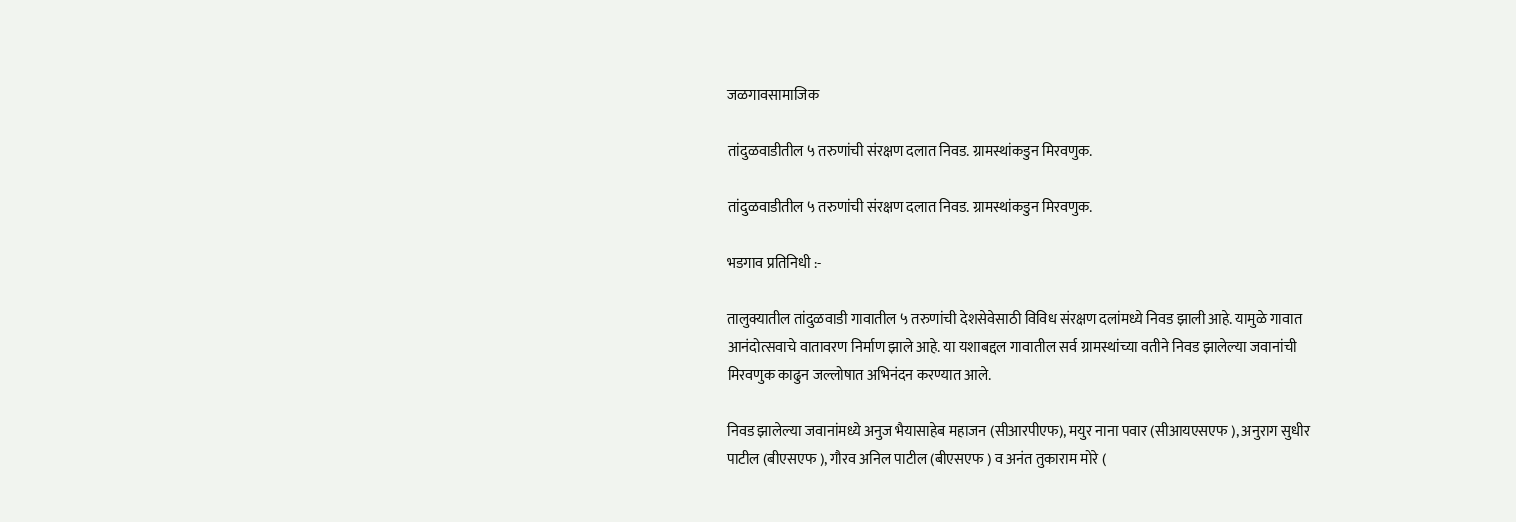जळगावसामाजिक

तांदुळवाडीतील ५ तरुणांची संरक्षण दलात निवड. ग्रामस्थांकडुन मिरवणुक.

तांदुळवाडीतील ५ तरुणांची संरक्षण दलात निवड. ग्रामस्थांकडुन मिरवणुक.

भडगाव प्रतिनिधी :-

तालुक्यातील तांदुळवाडी गावातील ५ तरुणांची देशसेवेसाठी विविध संरक्षण दलांमध्ये निवड झाली आहे. यामुळे गावात आनंदोत्सवाचे वातावरण निर्माण झाले आहे. या यशाबद्दल गावातील सर्व ग्रामस्थांच्या वतीने निवड झालेल्या जवानांची मिरवणुक काढुन जल्लोषात अभिनंदन करण्यात आले.

निवड झालेल्या जवानांमध्ये अनुज भैयासाहेब महाजन (सीआरपीएफ), मयुर नाना पवार (सीआयएसएफ ), अनुराग सुधीर पाटील (बीएसएफ ), गौरव अनिल पाटील (बीएसएफ ) व अनंत तुकाराम मोरे (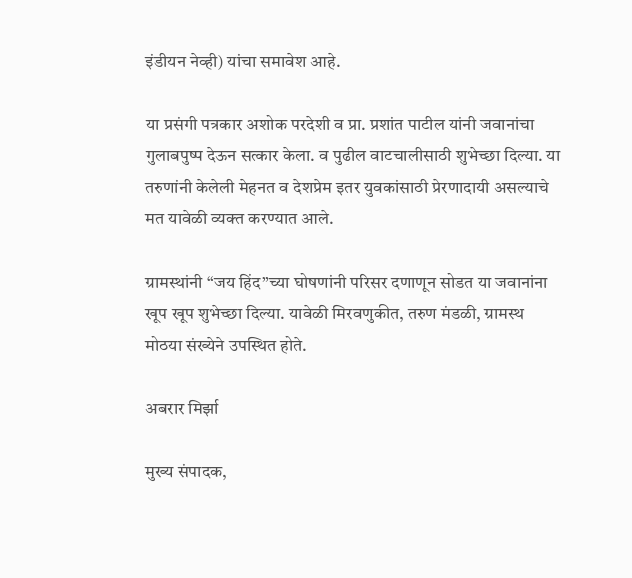इंडीयन नेव्ही) यांचा समावेश आहे.

या प्रसंगी पत्रकार अशोक परदेशी व प्रा. प्रशांत पाटील यांनी जवानांचा गुलाबपुष्प देऊन सत्कार केला. व पुढील वाटचालीसाठी शुभेच्छा दिल्या. या तरुणांनी केलेली मेहनत व देशप्रेम इतर युवकांसाठी प्रेरणादायी असल्याचे मत यावेळी व्यक्त करण्यात आले.

ग्रामस्थांनी “जय हिंद”च्या घोषणांनी परिसर दणाणून सोडत या जवानांना खूप खूप शुभेच्छा दिल्या. यावेळी मिरवणुकीत, तरुण मंडळी, ग्रामस्थ मोठया संख्येने उपस्थित होते.

अबरार मिर्झा

मुख्य संपादक,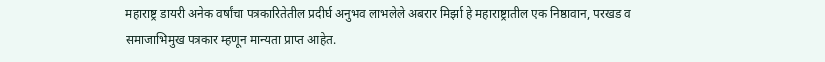महाराष्ट्र डायरी अनेक वर्षांचा पत्रकारितेतील प्रदीर्घ अनुभव लाभलेले अबरार मिर्झा हे महाराष्ट्रातील एक निष्ठावान, परखड व समाजाभिमुख पत्रकार म्हणून मान्यता प्राप्त आहेत.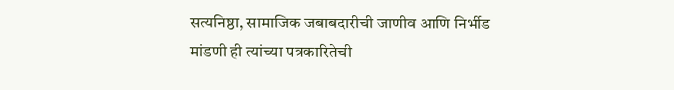सत्यनिष्ठा, सामाजिक जबाबदारीची जाणीव आणि निर्भीड मांडणी ही त्यांच्या पत्रकारितेची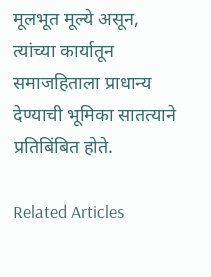मूलभूत मूल्ये असून, त्यांच्या कार्यातून समाजहिताला प्राधान्य देण्याची भूमिका सातत्याने प्रतिबिंबित होते.

Related Articles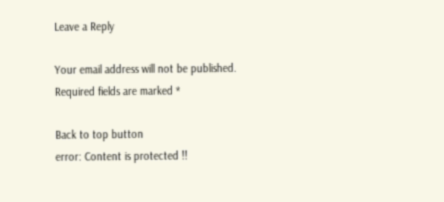Leave a Reply

Your email address will not be published. Required fields are marked *

Back to top button
error: Content is protected !!